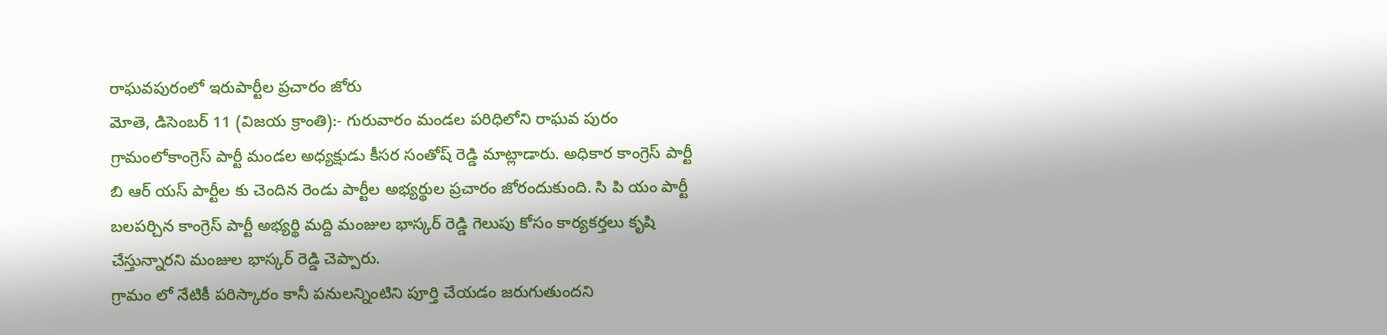రాఘవపురంలో ఇరుపార్టీల ప్రచారం జోరు
మోతె, డిసెంబర్ 11 (విజయ క్రాంతి):- గురువారం మండల పరిధిలోని రాఘవ పురం గ్రామంలోకాంగ్రెస్ పార్టీ మండల అధ్యక్షుడు కీసర సంతోష్ రెడ్డి మాట్లాడారు. అధికార కాంగ్రెస్ పార్టీ బి ఆర్ యస్ పార్టీల కు చెందిన రెండు పార్టీల అభ్యర్థుల ప్రచారం జోరందుకుంది. సి పి యం పార్టీ బలపర్చిన కాంగ్రెస్ పార్టీ అభ్యర్థి మద్ది మంజుల భాస్కర్ రెడ్డి గెలుపు కోసం కార్యకర్తలు కృషి చేస్తున్నారని మంజుల భాస్కర్ రెడ్డి చెప్పారు.
గ్రామం లో నేటికీ పరిస్కారం కానీ పనులన్నింటిని పూర్తి చేయడం జరుగుతుందని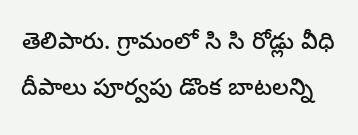తెలిపారు. గ్రామంలో సి సి రోడ్లు వీధి దీపాలు పూర్వపు డొంక బాటలన్ని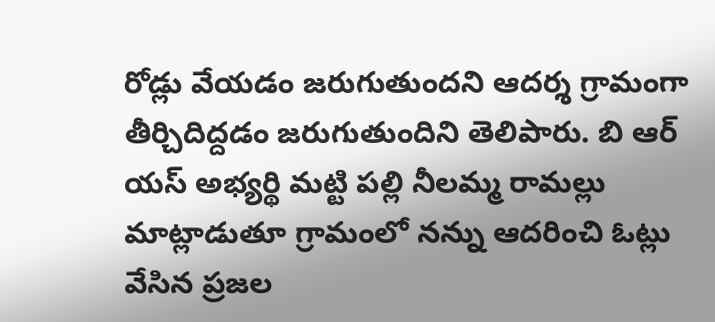రోడ్లు వేయడం జరుగుతుందని ఆదర్శ గ్రామంగా తీర్చిదిద్దడం జరుగుతుందిని తెలిపారు. బి ఆర్ యస్ అభ్యర్థి మట్టి పల్లి నీలమ్మ రామల్లు మాట్లాడుతూ గ్రామంలో నన్ను ఆదరించి ఓట్లు వేసిన ప్రజల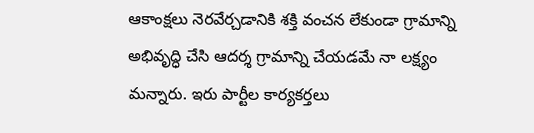ఆకాంక్షలు నెరవేర్చడానికి శక్తి వంచన లేకుండా గ్రామాన్ని అభివృద్ధి చేసి ఆదర్శ గ్రామాన్ని చేయడమే నా లక్ష్యం మన్నారు. ఇరు పార్టీల కార్యకర్తలు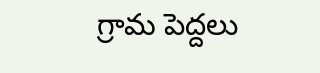గ్రామ పెద్దలు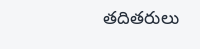తదితరులు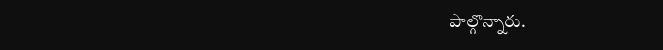పాల్గొన్నారు.